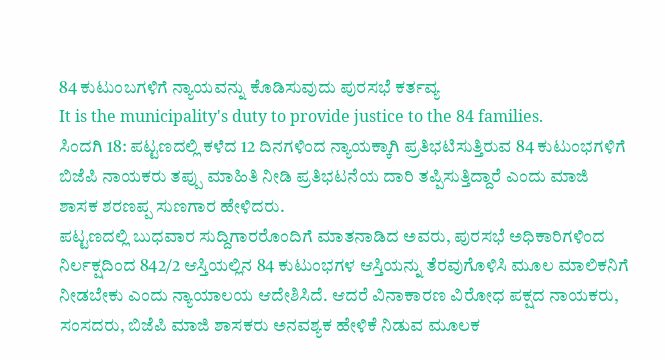84 ಕುಟುಂಬಗಳಿಗೆ ನ್ಯಾಯವನ್ನು ಕೊಡಿಸುವುದು ಪುರಸಭೆ ಕರ್ತವ್ಯ
It is the municipality's duty to provide justice to the 84 families.
ಸಿಂದಗಿ 18: ಪಟ್ಟಣದಲ್ಲಿ ಕಳೆದ 12 ದಿನಗಳಿಂದ ನ್ಯಾಯಕ್ಕಾಗಿ ಪ್ರತಿಭಟಿಸುತ್ತಿರುವ 84 ಕುಟುಂಭಗಳಿಗೆ ಬಿಜೆಪಿ ನಾಯಕರು ತಪ್ಪು ಮಾಹಿತಿ ನೀಡಿ ಪ್ರತಿಭಟನೆಯ ದಾರಿ ತಪ್ಪಿಸುತ್ತಿದ್ದಾರೆ ಎಂದು ಮಾಜಿ ಶಾಸಕ ಶರಣಪ್ಪ ಸುಣಗಾರ ಹೇಳಿದರು.
ಪಟ್ಟಣದಲ್ಲಿ ಬುಧವಾರ ಸುದ್ದಿಗಾರರೊಂದಿಗೆ ಮಾತನಾಡಿದ ಅವರು, ಪುರಸಭೆ ಅಧಿಕಾರಿಗಳಿಂದ ನಿರ್ಲಕ್ಷದಿಂದ 842/2 ಆಸ್ತಿಯಲ್ಲಿನ 84 ಕುಟುಂಭಗಳ ಆಸ್ತಿಯನ್ನು ತೆರವುಗೊಳಿಸಿ ಮೂಲ ಮಾಲಿಕನಿಗೆ ನೀಡಬೇಕು ಎಂದು ನ್ಯಾಯಾಲಯ ಆದೇಶಿಸಿದೆ. ಆದರೆ ವಿನಾಕಾರಣ ವಿರೋಧ ಪಕ್ಷದ ನಾಯಕರು, ಸಂಸದರು, ಬಿಜೆಪಿ ಮಾಜಿ ಶಾಸಕರು ಅನವಶ್ಯಕ ಹೇಳಿಕೆ ನಿಡುವ ಮೂಲಕ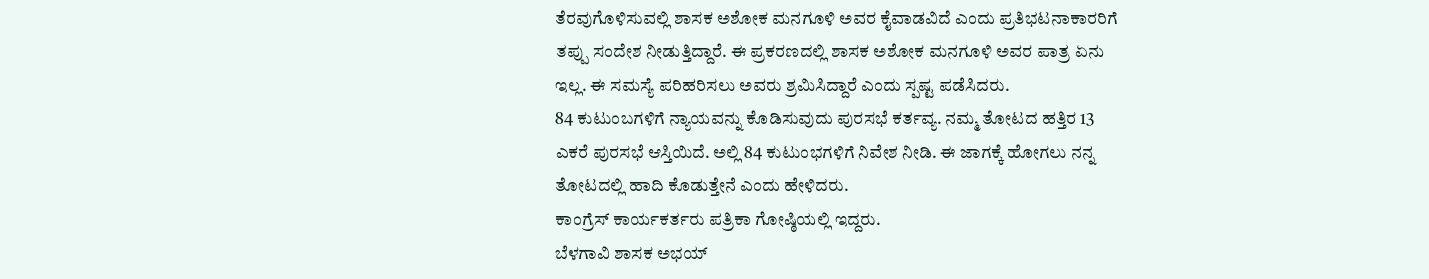ತೆರವುಗೊಳಿಸುವಲ್ಲಿ ಶಾಸಕ ಅಶೋಕ ಮನಗೂಳಿ ಅವರ ಕೈವಾಡವಿದೆ ಎಂದು ಪ್ರತಿಭಟನಾಕಾರರಿಗೆ ತಪ್ಪು ಸಂದೇಶ ನೀಡುತ್ತಿದ್ದಾರೆ. ಈ ಪ್ರಕರಣದಲ್ಲಿ ಶಾಸಕ ಅಶೋಕ ಮನಗೂಳಿ ಅವರ ಪಾತ್ರ ಏನು ಇಲ್ಲ. ಈ ಸಮಸ್ಯೆ ಪರಿಹರಿಸಲು ಅವರು ಶ್ರಮಿಸಿದ್ದಾರೆ ಎಂದು ಸ್ಪಷ್ಟ ಪಡೆಸಿದರು.
84 ಕುಟುಂಬಗಳಿಗೆ ನ್ಯಾಯವನ್ನು ಕೊಡಿಸುವುದು ಪುರಸಭೆ ಕರ್ತವ್ಯ. ನಮ್ಮ ತೋಟದ ಹತ್ತಿರ 13 ಎಕರೆ ಪುರಸಭೆ ಆಸ್ತಿಯಿದೆ. ಅಲ್ಲಿ 84 ಕುಟುಂಭಗಳಿಗೆ ನಿವೇಶ ನೀಡಿ. ಈ ಜಾಗಕ್ಕೆ ಹೋಗಲು ನನ್ನ ತೋಟದಲ್ಲಿ ಹಾದಿ ಕೊಡುತ್ತೇನೆ ಎಂದು ಹೇಳಿದರು.
ಕಾಂಗ್ರೆಸ್ ಕಾರ್ಯಕರ್ತರು ಪತ್ರಿಕಾ ಗೋಷ್ಠಿಯಲ್ಲಿ ಇದ್ದರು.
ಬೆಳಗಾವಿ ಶಾಸಕ ಅಭಯ್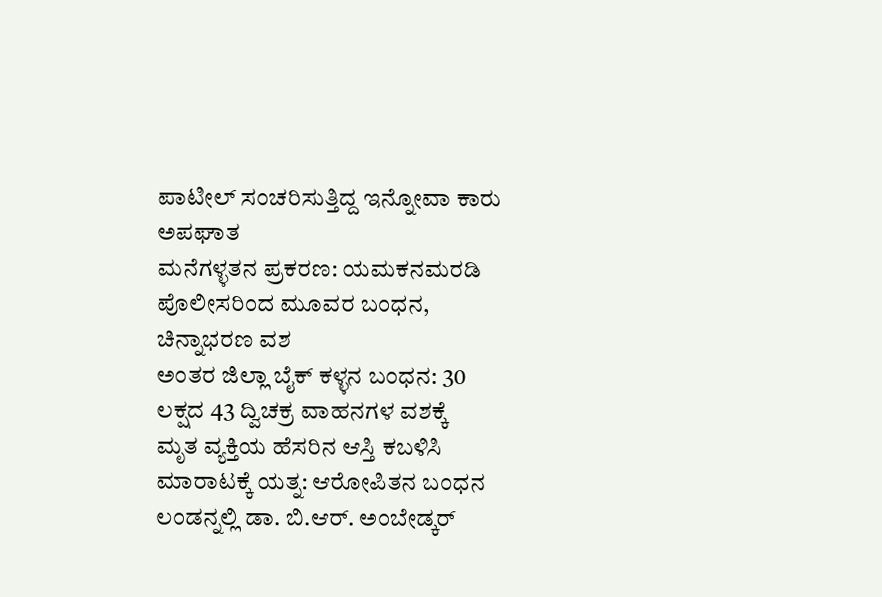ಪಾಟೀಲ್ ಸಂಚರಿಸುತ್ತಿದ್ದ ಇನ್ನೋವಾ ಕಾರು ಅಪಘಾತ
ಮನೆಗಳ್ಳತನ ಪ್ರಕರಣ: ಯಮಕನಮರಡಿ ಪೊಲೀಸರಿಂದ ಮೂವರ ಬಂಧನ, ಚಿನ್ನಾಭರಣ ವಶ
ಅಂತರ ಜಿಲ್ಲಾ ಬೈಕ್ ಕಳ್ಳನ ಬಂಧನ: 30 ಲಕ್ಷದ 43 ದ್ವಿಚಕ್ರ ವಾಹನಗಳ ವಶಕ್ಕೆ
ಮೃತ ವ್ಯಕ್ತಿಯ ಹೆಸರಿನ ಆಸ್ತಿ ಕಬಳಿಸಿ ಮಾರಾಟಕ್ಕೆ ಯತ್ನ: ಆರೋಪಿತನ ಬಂಧನ
ಲಂಡನ್ನಲ್ಲಿ ಡಾ. ಬಿ.ಆರ್. ಅಂಬೇಡ್ಕರ್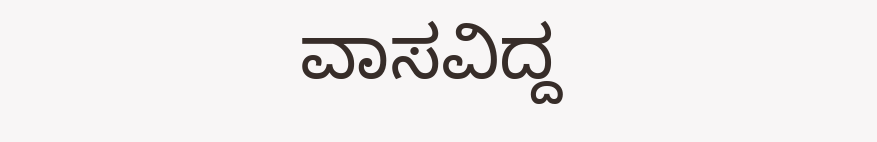ವಾಸವಿದ್ದ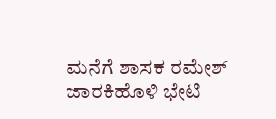ಮನೆಗೆ ಶಾಸಕ ರಮೇಶ್ ಜಾರಕಿಹೊಳಿ ಭೇಟಿ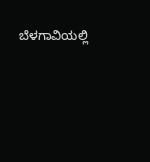ಬೆಳಗಾವಿಯಲ್ಲಿ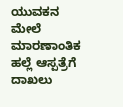ಯುವಕನ ಮೇಲೆ ಮಾರಣಾಂತಿಕ ಹಲ್ಲೆ ಆಸ್ಪತ್ರೆಗೆ ದಾಖಲು